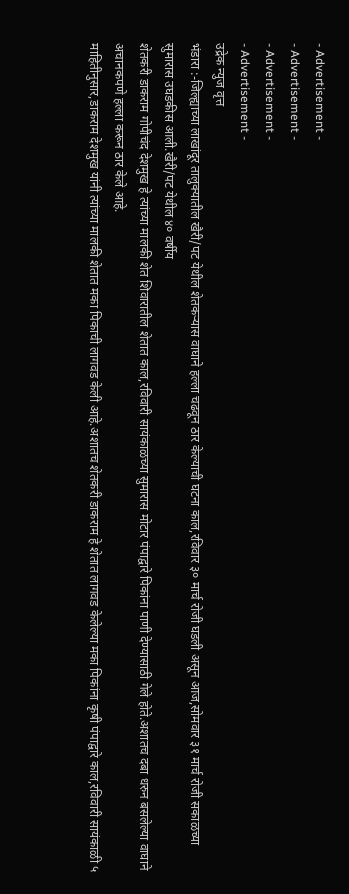- Advertisement -
- Advertisement -
- Advertisement -
- Advertisement -
उद्रेक न्युज वृत्त
भंडारा :-जिल्ह्याच्या लाखांदूर तालुक्यातील खैरी/पट येथील शेतकऱ्यास वाघाने हल्ला चढवून ठार केल्याची घटना काल,रविवार ३० मार्च रोजी घडली असून आज,सोमवार ३१ मार्च रोजी सकाळच्या सुमारास उघडकीस आली.खैरी/पट येथील ४० वर्षीय
शेतकरी डाकराम गोपीचंद देशमुख हे त्यांच्या मालकी शेत शिवारातील शेतात काल,रविवारी सायंकाळच्या सुमारास मोटार पंपाद्वारे पिकांना पाणी देण्यासाठी गेले होते.अशातच दबा धरुन बसलेल्या वाघाने अचानकपणे हल्ला करून ठार केले आहे.
माहितीनुसार,डाकराम देशमुख यांनी त्यांच्या मालकी शेतात मका पिकाची लागवड केली आहे.अशातच शेतकरी डाकराम हे शेतात लागवड केलेल्या मका पिकांना कृषी पंपाद्वारे काल,रविवारी सायंकाळी ५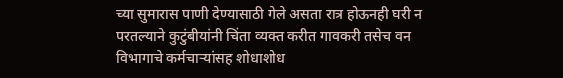च्या सुमारास पाणी देण्यासाठी गेले असता रात्र होऊनही घरी न परतल्याने कुटुंबीयांनी चिंता व्यक्त करीत गावकरी तसेच वन विभागाचे कर्मचाऱ्यांसह शोधाशोध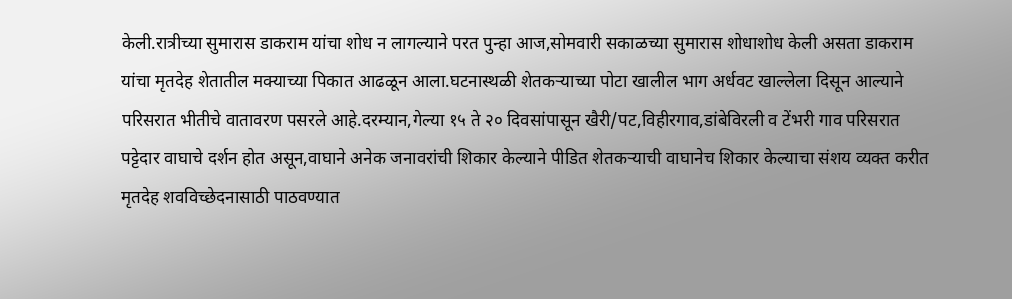केली.रात्रीच्या सुमारास डाकराम यांचा शोध न लागल्याने परत पुन्हा आज,सोमवारी सकाळच्या सुमारास शोधाशोध केली असता डाकराम यांचा मृतदेह शेतातील मक्याच्या पिकात आढळून आला.घटनास्थळी शेतकऱ्याच्या पोटा खालील भाग अर्धवट खाल्लेला दिसून आल्याने परिसरात भीतीचे वातावरण पसरले आहे.दरम्यान,गेल्या १५ ते २० दिवसांपासून खैरी/पट,विहीरगाव,डांबेविरली व टेंभरी गाव परिसरात पट्टेदार वाघाचे दर्शन होत असून,वाघाने अनेक जनावरांची शिकार केल्याने पीडित शेतकऱ्याची वाघानेच शिकार केल्याचा संशय व्यक्त करीत मृतदेह शवविच्छेदनासाठी पाठवण्यात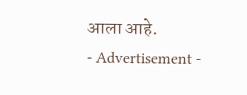आला आहे.
- Advertisement -